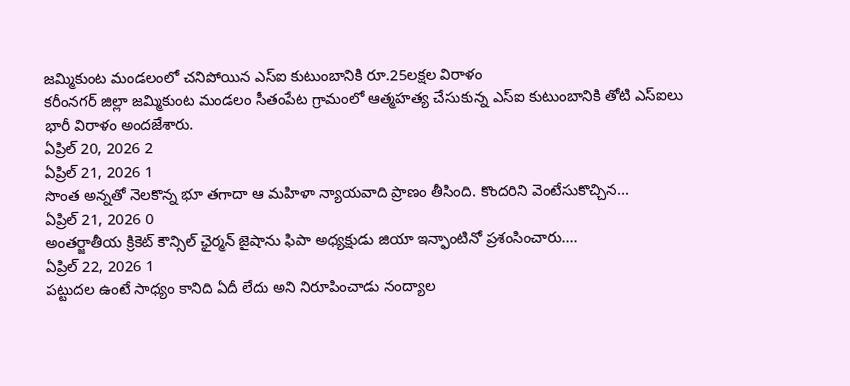జమ్మికుంట మండలంలో చనిపోయిన ఎస్ఐ కుటుంబానికి రూ.25లక్షల విరాళం
కరీంనగర్ జిల్లా జమ్మికుంట మండలం సీతంపేట గ్రామంలో ఆత్మహత్య చేసుకున్న ఎస్ఐ కుటుంబానికి తోటి ఎస్ఐలు భారీ విరాళం అందజేశారు.
ఏప్రిల్ 20, 2026 2
ఏప్రిల్ 21, 2026 1
సొంత అన్నతో నెలకొన్న భూ తగాదా ఆ మహిళా న్యాయవాది ప్రాణం తీసింది. కొందరిని వెంటేసుకొచ్చిన...
ఏప్రిల్ 21, 2026 0
అంతర్జాతీయ క్రికెట్ కౌన్సిల్ ఛైర్మన్ జైషాను ఫిపా అధ్యక్షుడు జియా ఇన్ఫాంటినో ప్రశంసించారు....
ఏప్రిల్ 22, 2026 1
పట్టుదల ఉంటే సాధ్యం కానిది ఏదీ లేదు అని నిరూపించాడు నంద్యాల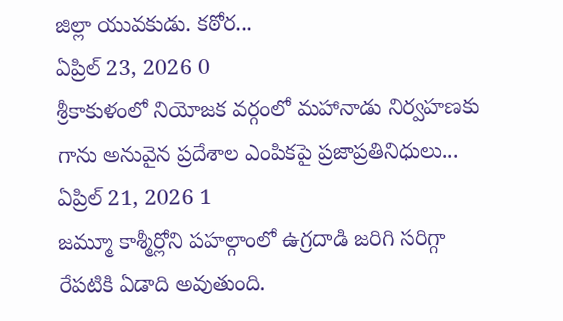జిల్లా యువకుడు. కఠోర...
ఏప్రిల్ 23, 2026 0
శ్రీకాకుళంలో నియోజక వర్గంలో మహానాడు నిర్వహణకు గాను అనువైన ప్రదేశాల ఎంపికపై ప్రజాప్రతినిధులు...
ఏప్రిల్ 21, 2026 1
జమ్మూ కాశ్మీర్లోని పహల్గాంలో ఉగ్రదాడి జరిగి సరిగ్గా రేపటికి ఏడాది అవుతుంది.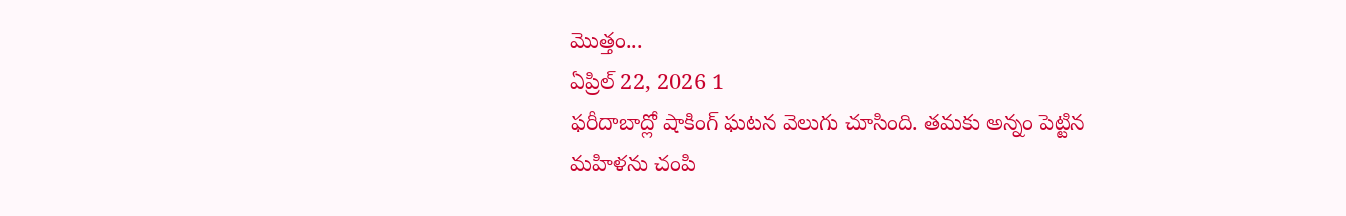మొత్తం...
ఏప్రిల్ 22, 2026 1
ఫరీదాబాద్లో షాకింగ్ ఘటన వెలుగు చూసింది. తమకు అన్నం పెట్టిన మహిళను చంపి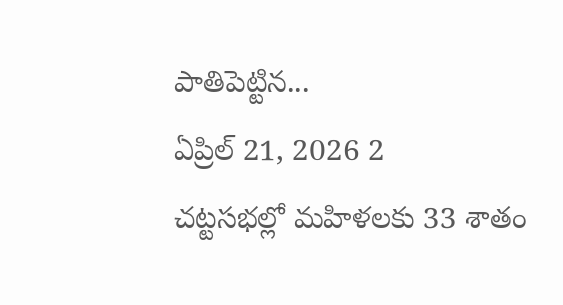పాతిపెట్టిన...
ఏప్రిల్ 21, 2026 2
చట్టసభల్లో మహిళలకు 33 శాతం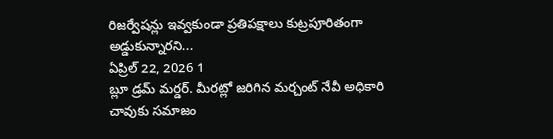రిజర్వేషన్లు ఇవ్వకుండా ప్రతిపక్షాలు కుట్రపూరితంగా అడ్డుకున్నారని...
ఏప్రిల్ 22, 2026 1
బ్లూ డ్రమ్ మర్డర్. మీరట్లో జరిగిన మర్చంట్ నేవీ అధికారి చావుకు సమాజం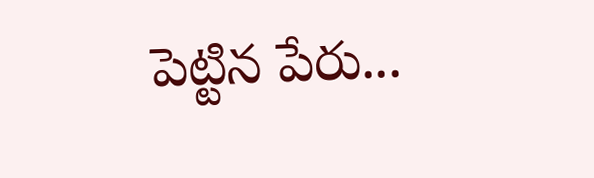పెట్టిన పేరు...